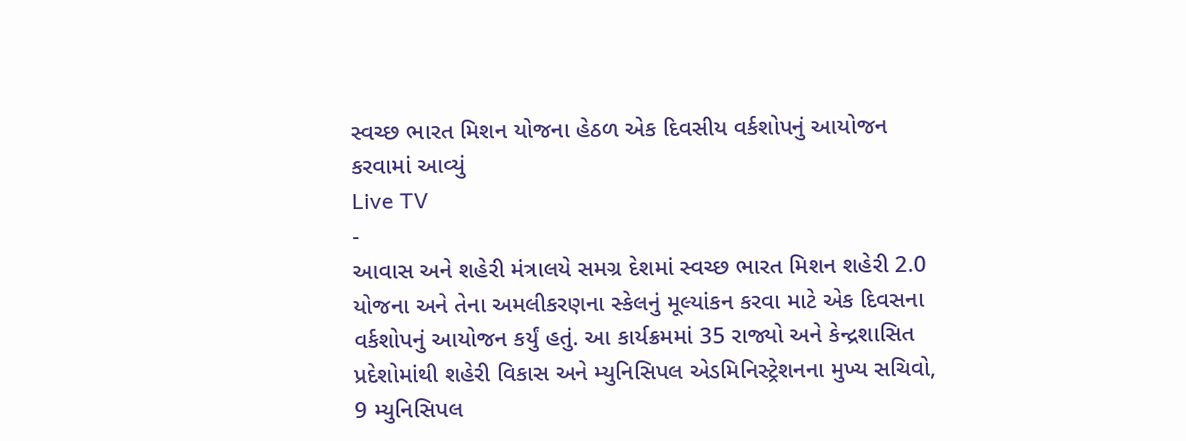સ્વચ્છ ભારત મિશન યોજના હેઠળ એક દિવસીય વર્કશોપનું આયોજન કરવામાં આવ્યું
Live TV
-
આવાસ અને શહેરી મંત્રાલયે સમગ્ર દેશમાં સ્વચ્છ ભારત મિશન શહેરી 2.0 યોજના અને તેના અમલીકરણના સ્કેલનું મૂલ્યાંકન કરવા માટે એક દિવસના વર્કશોપનું આયોજન કર્યું હતું. આ કાર્યક્રમમાં 35 રાજ્યો અને કેન્દ્રશાસિત પ્રદેશોમાંથી શહેરી વિકાસ અને મ્યુનિસિપલ એડમિનિસ્ટ્રેશનના મુખ્ય સચિવો, 9 મ્યુનિસિપલ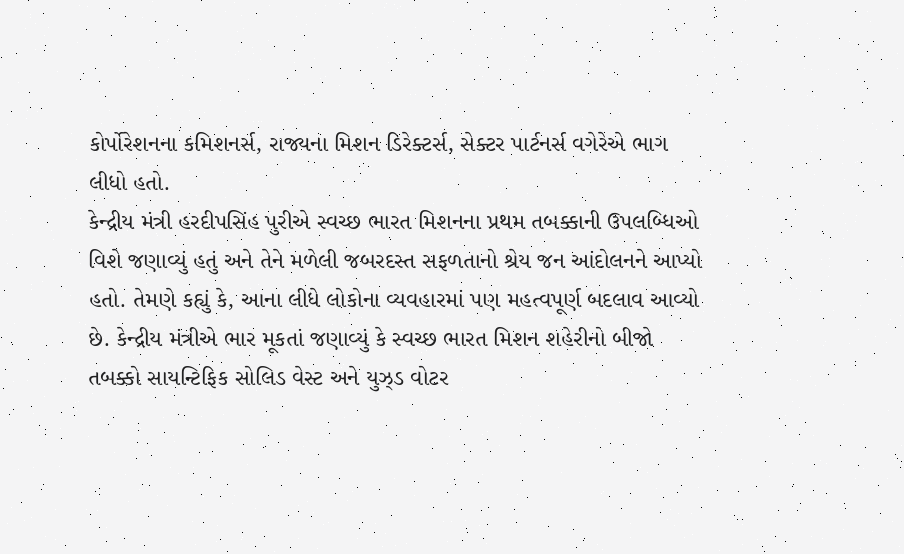કોર્પોરેશનના કમિશનર્સ, રાજ્યના મિશન ડિરેક્ટર્સ, સેક્ટર પાર્ટનર્સ વગેરેએ ભાગ લીધો હતો.
કેન્દ્રીય મંત્રી હરદીપસિંહ પુરીએ સ્વચ્છ ભારત મિશનના પ્રથમ તબક્કાની ઉપલબ્ધિઓ વિશે જણાવ્યું હતું અને તેને મળેલી જબરદસ્ત સફળતાનો શ્રેય જન આંદોલનને આપ્યો હતો. તેમણે કહ્યું કે, આના લીધે લોકોના વ્યવહારમાં પણ મહત્વપૂર્ણ બદલાવ આવ્યો છે. કેન્દ્રીય મંત્રીએ ભાર મૂકતાં જણાવ્યું કે સ્વચ્છ ભારત મિશન શહેરીનો બીજો તબક્કો સાયન્ટિફિક સોલિડ વેસ્ટ અને યુઝ્ડ વોટર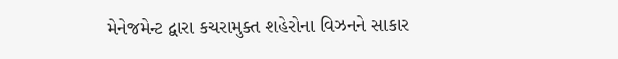મેનેજમેન્ટ દ્વારા કચરામુક્ત શહેરોના વિઝનને સાકાર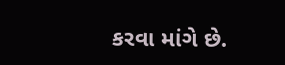કરવા માંગે છે.